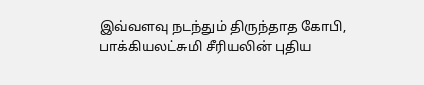இவ்வளவு நடந்தும் திருந்தாத கோபி, பாக்கியலட்சுமி சீரியலின் புதிய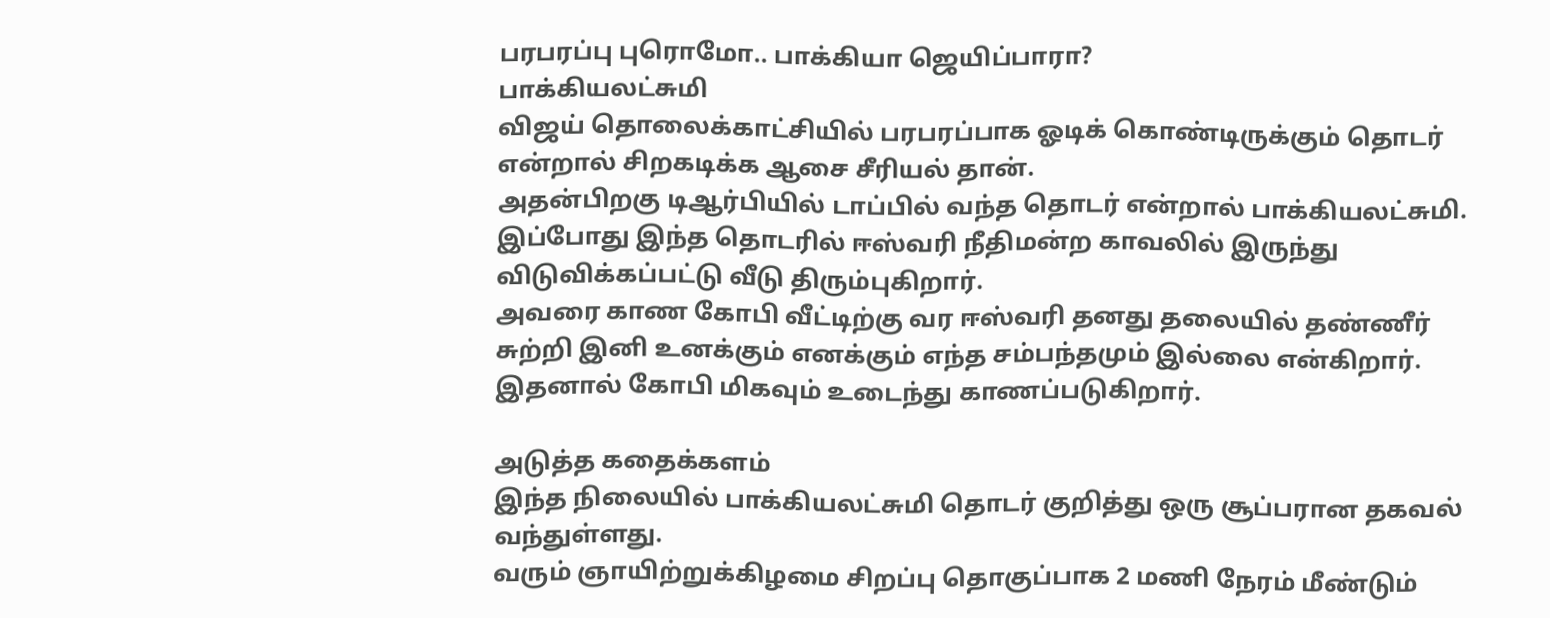பரபரப்பு புரொமோ.. பாக்கியா ஜெயிப்பாரா?
பாக்கியலட்சுமி
விஜய் தொலைக்காட்சியில் பரபரப்பாக ஓடிக் கொண்டிருக்கும் தொடர் என்றால் சிறகடிக்க ஆசை சீரியல் தான்.
அதன்பிறகு டிஆர்பியில் டாப்பில் வந்த தொடர் என்றால் பாக்கியலட்சுமி. இப்போது இந்த தொடரில் ஈஸ்வரி நீதிமன்ற காவலில் இருந்து விடுவிக்கப்பட்டு வீடு திரும்புகிறார்.
அவரை காண கோபி வீட்டிற்கு வர ஈஸ்வரி தனது தலையில் தண்ணீர் சுற்றி இனி உனக்கும் எனக்கும் எந்த சம்பந்தமும் இல்லை என்கிறார். இதனால் கோபி மிகவும் உடைந்து காணப்படுகிறார்.

அடுத்த கதைக்களம்
இந்த நிலையில் பாக்கியலட்சுமி தொடர் குறித்து ஒரு சூப்பரான தகவல் வந்துள்ளது.
வரும் ஞாயிற்றுக்கிழமை சிறப்பு தொகுப்பாக 2 மணி நேரம் மீண்டும்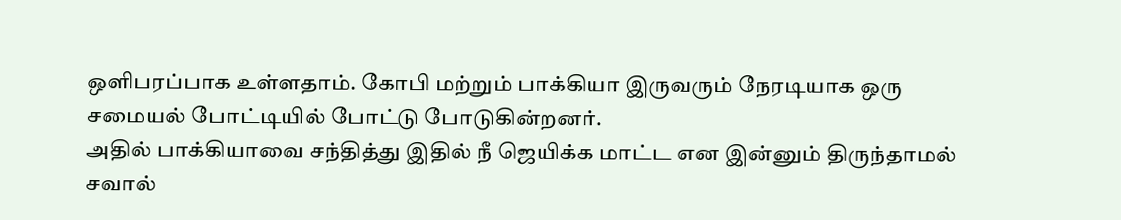ஒளிபரப்பாக உள்ளதாம். கோபி மற்றும் பாக்கியா இருவரும் நேரடியாக ஒரு சமையல் போட்டியில் போட்டு போடுகின்றனர்.
அதில் பாக்கியாவை சந்தித்து இதில் நீ ஜெயிக்க மாட்ட என இன்னும் திருந்தாமல் சவால்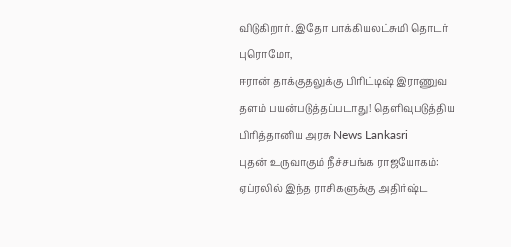விடுகிறார். இதோ பாக்கியலட்சுமி தொடர் புரொமோ,
ஈரான் தாக்குதலுக்கு பிரிட்டிஷ் இராணுவ தளம் பயன்படுத்தப்படாது! தெளிவுபடுத்திய பிரித்தானிய அரசு News Lankasri
புதன் உருவாகும் நீச்சபங்க ராஜயோகம்: ஏப்ரலில் இந்த ராசிகளுக்கு அதிர்ஷ்ட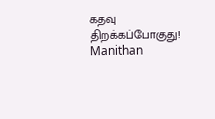கதவு திறக்கப்போகுது! Manithan